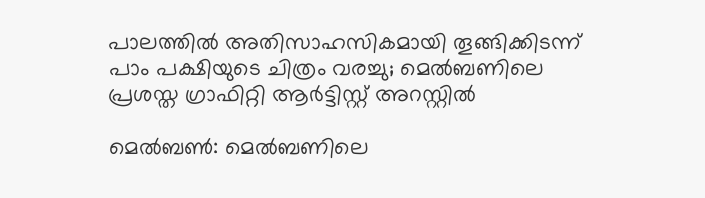പാലത്തിൽ അതിസാഹസികമായി തൂങ്ങിക്കിടന്ന് പാം പക്ഷിയുടെ ചിത്രം വരച്ചു; മെൽബണിലെ പ്രശസ്ത ഗ്രാഫിറ്റി ആർട്ടിസ്റ്റ് അറസ്റ്റിൽ

മെൽബൺ: മെൽബണിലെ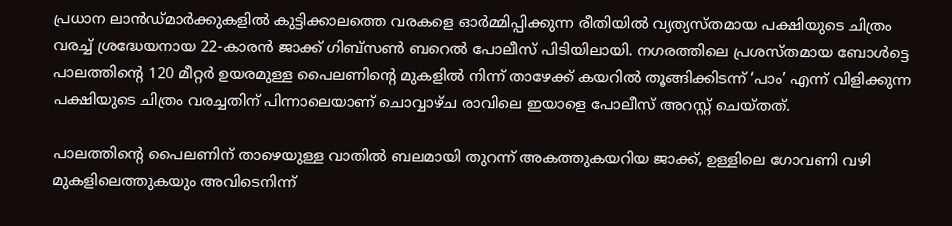പ്രധാന ലാൻഡ്‌മാർക്കുകളിൽ കുട്ടിക്കാലത്തെ വരകളെ ഓർമ്മിപ്പിക്കുന്ന രീതിയിൽ വ്യത്യസ്തമായ പക്ഷിയുടെ ചിത്രം വരച്ച് ശ്രദ്ധേയനായ 22-കാരൻ ജാക്ക് ഗിബ്സൺ ബറെൽ പോലീസ് പിടിയിലായി. നഗരത്തിലെ പ്രശസ്തമായ ബോൾട്ടെ പാലത്തിന്റെ 120 മീറ്റർ ഉയരമുള്ള പൈലണിന്റെ മുകളിൽ നിന്ന് താഴേക്ക് കയറിൽ തൂങ്ങിക്കിടന്ന് ‘പാം’ എന്ന് വിളിക്കുന്ന പക്ഷിയുടെ ചിത്രം വരച്ചതിന് പിന്നാലെയാണ് ചൊവ്വാഴ്ച രാവിലെ ഇയാളെ പോലീസ് അറസ്റ്റ് ചെയ്തത്.

പാലത്തിന്റെ പൈലണിന് താഴെയുള്ള വാതിൽ ബലമായി തുറന്ന് അകത്തുകയറിയ ജാക്ക്, ഉള്ളിലെ ഗോവണി വഴി മുകളിലെത്തുകയും അവിടെനിന്ന്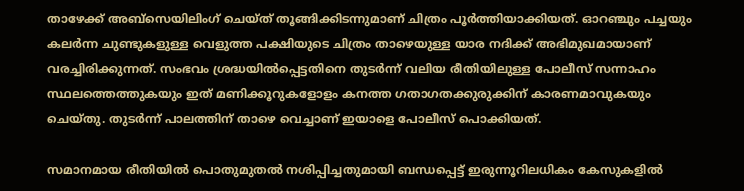താഴേക്ക് അബ്സെയിലിംഗ് ചെയ്ത് തൂങ്ങിക്കിടന്നുമാണ് ചിത്രം പൂർത്തിയാക്കിയത്. ഓറഞ്ചും പച്ചയും കലർന്ന ചുണ്ടുകളുള്ള വെളുത്ത പക്ഷിയുടെ ചിത്രം താഴെയുള്ള യാര നദിക്ക് അഭിമുഖമായാണ് വരച്ചിരിക്കുന്നത്. സംഭവം ശ്രദ്ധയിൽപ്പെട്ടതിനെ തുടർന്ന് വലിയ രീതിയിലുള്ള പോലീസ് സന്നാഹം സ്ഥലത്തെത്തുകയും ഇത് മണിക്കൂറുകളോളം കനത്ത ഗതാഗതക്കുരുക്കിന് കാരണമാവുകയും ചെയ്തു. തുടർന്ന് പാലത്തിന് താഴെ വെച്ചാണ് ഇയാളെ പോലീസ് പൊക്കിയത്.

സമാനമായ രീതിയിൽ പൊതുമുതൽ നശിപ്പിച്ചതുമായി ബന്ധപ്പെട്ട് ഇരുന്നൂറിലധികം കേസുകളിൽ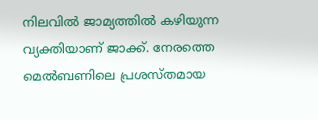നിലവിൽ ജാമ്യത്തിൽ കഴിയുന്ന വ്യക്തിയാണ് ജാക്ക്. നേരത്തെ മെൽബണിലെ പ്രശസ്തമായ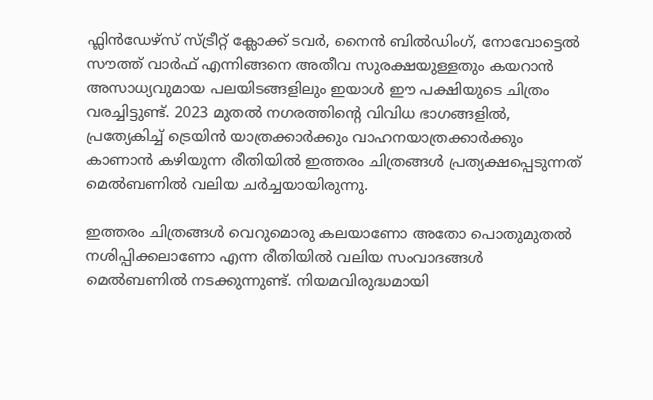ഫ്ലിൻഡേഴ്‌സ് സ്ട്രീറ്റ് ക്ലോക്ക് ടവർ, നൈൻ ബിൽഡിംഗ്, നോവോട്ടെൽ സൗത്ത് വാർഫ് എന്നിങ്ങനെ അതീവ സുരക്ഷയുള്ളതും കയറാൻ അസാധ്യവുമായ പലയിടങ്ങളിലും ഇയാൾ ഈ പക്ഷിയുടെ ചിത്രം വരച്ചിട്ടുണ്ട്. 2023 മുതൽ നഗരത്തിന്റെ വിവിധ ഭാഗങ്ങളിൽ, പ്രത്യേകിച്ച് ട്രെയിൻ യാത്രക്കാർക്കും വാഹനയാത്രക്കാർക്കും കാണാൻ കഴിയുന്ന രീതിയിൽ ഇത്തരം ചിത്രങ്ങൾ പ്രത്യക്ഷപ്പെടുന്നത് മെൽബണിൽ വലിയ ചർച്ചയായിരുന്നു.

ഇത്തരം ചിത്രങ്ങൾ വെറുമൊരു കലയാണോ അതോ പൊതുമുതൽ നശിപ്പിക്കലാണോ എന്ന രീതിയിൽ വലിയ സംവാദങ്ങൾ മെൽബണിൽ നടക്കുന്നുണ്ട്. നിയമവിരുദ്ധമായി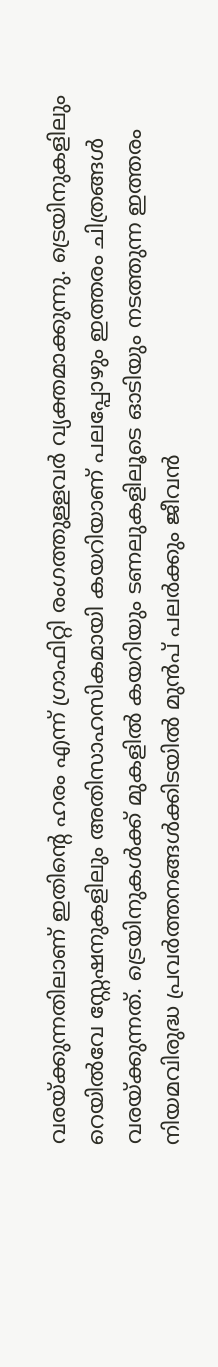വരയ്ക്കുന്നതിലാണ് ഇതിന്റെ ഹരം എന്ന് ഗ്രാഫിറ്റി രംഗത്തുള്ളവർ വ്യക്തമാക്കുന്നു. ട്രെയിനുകളിലും റെയിൽവേ സ്റ്റേഷനുകളിലും അതിസാഹസികമായി കയറിയാണ് പലപ്പോഴും ഇത്തരം ചിത്രങ്ങൾ വരയ്ക്കുന്നത്. ട്രെയിനുകൾക്ക് മുകളിൽ കയറിയും ടണലുകളിലൂടെ ഓടിയും നടത്തുന്ന ഇത്തരം നിയമവിരുദ്ധ പ്രവർത്തനങ്ങൾക്കിടയിൽ മുൻപ് പലർക്കും ജീവൻ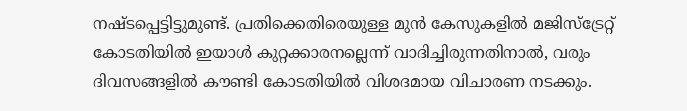നഷ്ടപ്പെട്ടിട്ടുമുണ്ട്. പ്രതിക്കെതിരെയുള്ള മുൻ കേസുകളിൽ മജിസ്‌ട്രേറ്റ് കോടതിയിൽ ഇയാൾ കുറ്റക്കാരനല്ലെന്ന് വാദിച്ചിരുന്നതിനാൽ, വരും ദിവസങ്ങളിൽ കൗണ്ടി കോടതിയിൽ വിശദമായ വിചാരണ നടക്കും.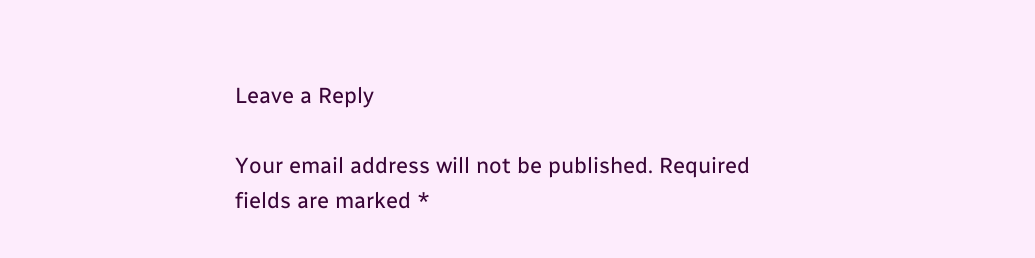Leave a Reply

Your email address will not be published. Required fields are marked *